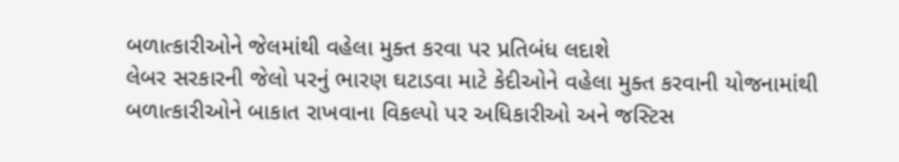બળાત્કારીઓને જેલમાંથી વહેલા મુક્ત કરવા પર પ્રતિબંધ લદાશે
લેબર સરકારની જેલો પરનું ભારણ ઘટાડવા માટે કેદીઓને વહેલા મુક્ત કરવાની યોજનામાંથી બળાત્કારીઓને બાકાત રાખવાના વિકલ્પો પર અધિકારીઓ અને જસ્ટિસ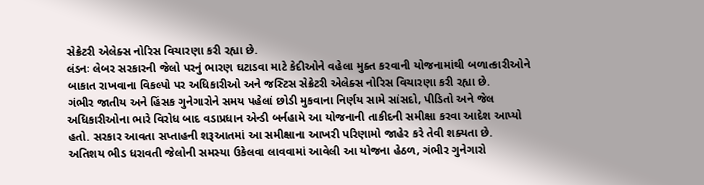સેક્રેટરી એલેક્સ નોરિસ વિચારણા કરી રહ્યા છે.
લંડનઃ લેબર સરકારની જેલો પરનું ભારણ ઘટાડવા માટે કેદીઓને વહેલા મુક્ત કરવાની યોજનામાંથી બળાત્કારીઓને બાકાત રાખવાના વિકલ્પો પર અધિકારીઓ અને જસ્ટિસ સેક્રેટરી એલેક્સ નોરિસ વિચારણા કરી રહ્યા છે.
ગંભીર જાતીય અને હિંસક ગુનેગારોને સમય પહેલાં છોડી મુકવાના નિર્ણય સામે સાંસદો, પીડિતો અને જેલ અધિકારીઓના ભારે વિરોધ બાદ વડાપ્રધાન એન્ડી બર્નહામે આ યોજનાની તાકીદની સમીક્ષા કરવા આદેશ આપ્યો હતો. સરકાર આવતા સપ્તાહની શરૂઆતમાં આ સમીક્ષાના આખરી પરિણામો જાહેર કરે તેવી શક્યતા છે.
અતિશય ભીડ ધરાવતી જેલોની સમસ્યા ઉકેલવા લાવવામાં આવેલી આ યોજના હેઠળ, ગંભીર ગુનેગારો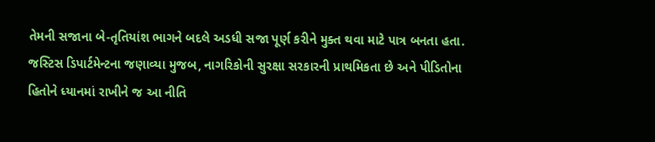તેમની સજાના બે-તૃતિયાંશ ભાગને બદલે અડધી સજા પૂર્ણ કરીને મુક્ત થવા માટે પાત્ર બનતા હતા. જસ્ટિસ ડિપાર્ટમેન્ટના જણાવ્યા મુજબ, નાગરિકોની સુરક્ષા સરકારની પ્રાથમિકતા છે અને પીડિતોના હિતોને ધ્યાનમાં રાખીને જ આ નીતિ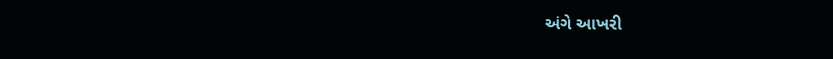અંગે આખરી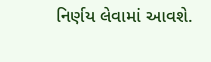નિર્ણય લેવામાં આવશે.